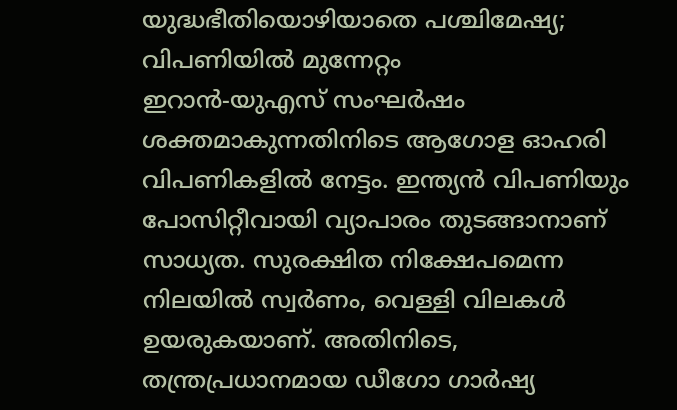യുദ്ധഭീതിയൊഴിയാതെ പശ്ചിമേഷ്യ; വിപണിയിൽ മുന്നേറ്റം
ഇറാൻ-യുഎസ് സംഘർഷം ശക്തമാകുന്നതിനിടെ ആഗോള ഓഹരി വിപണികളിൽ നേട്ടം. ഇന്ത്യൻ വിപണിയും പോസിറ്റീവായി വ്യാപാരം തുടങ്ങാനാണ് സാധ്യത. സുരക്ഷിത നിക്ഷേപമെന്ന നിലയിൽ സ്വർണം, വെള്ളി വിലകൾ ഉയരുകയാണ്. അതിനിടെ, തന്ത്രപ്രധാനമായ ഡീഗോ ഗാർഷ്യ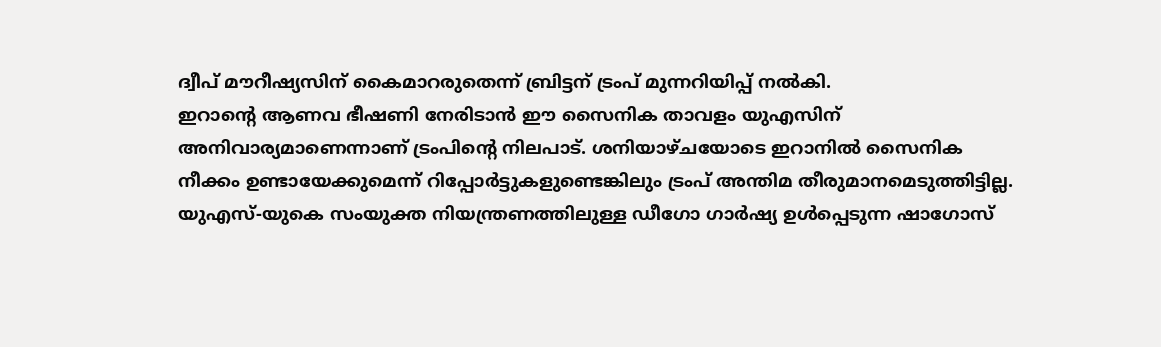ദ്വീപ് മൗറീഷ്യസിന് കൈമാറരുതെന്ന് ബ്രിട്ടന് ട്രംപ് മുന്നറിയിപ്പ് നൽകി.
ഇറാന്റെ ആണവ ഭീഷണി നേരിടാൻ ഈ സൈനിക താവളം യുഎസിന് അനിവാര്യമാണെന്നാണ് ട്രംപിന്റെ നിലപാട്. ശനിയാഴ്ചയോടെ ഇറാനിൽ സൈനിക നീക്കം ഉണ്ടായേക്കുമെന്ന് റിപ്പോർട്ടുകളുണ്ടെങ്കിലും ട്രംപ് അന്തിമ തീരുമാനമെടുത്തിട്ടില്ല.
യുഎസ്-യുകെ സംയുക്ത നിയന്ത്രണത്തിലുള്ള ഡീഗോ ഗാർഷ്യ ഉൾപ്പെടുന്ന ഷാഗോസ്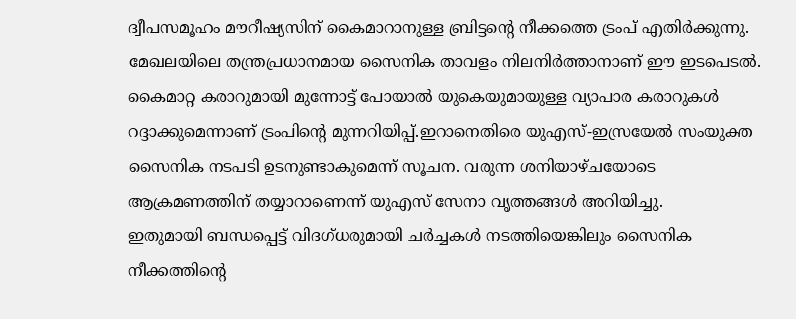ദ്വീപസമൂഹം മൗറീഷ്യസിന് കൈമാറാനുള്ള ബ്രിട്ടന്റെ നീക്കത്തെ ട്രംപ് എതിർക്കുന്നു. മേഖലയിലെ തന്ത്രപ്രധാനമായ സൈനിക താവളം നിലനിർത്താനാണ് ഈ ഇടപെടൽ.
കൈമാറ്റ കരാറുമായി മുന്നോട്ട് പോയാൽ യുകെയുമായുള്ള വ്യാപാര കരാറുകൾ റദ്ദാക്കുമെന്നാണ് ട്രംപിന്റെ മുന്നറിയിപ്പ്.ഇറാനെതിരെ യുഎസ്-ഇസ്രയേൽ സംയുക്ത സൈനിക നടപടി ഉടനുണ്ടാകുമെന്ന് സൂചന. വരുന്ന ശനിയാഴ്ചയോടെ ആക്രമണത്തിന് തയ്യാറാണെന്ന് യുഎസ് സേനാ വൃത്തങ്ങൾ അറിയിച്ചു.
ഇതുമായി ബന്ധപ്പെട്ട് വിദഗ്ധരുമായി ചർച്ചകൾ നടത്തിയെങ്കിലും സൈനിക നീക്കത്തിന്റെ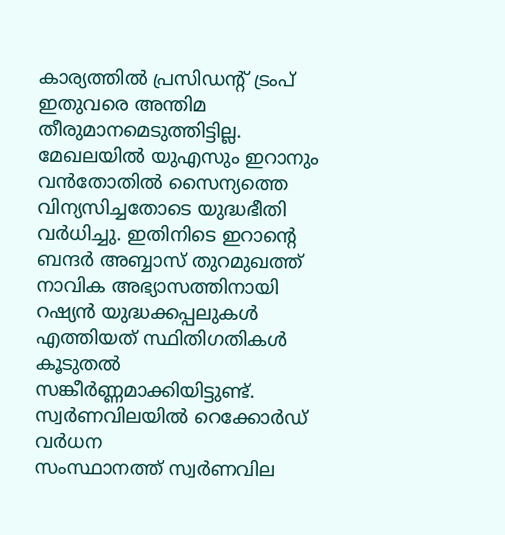കാര്യത്തിൽ പ്രസിഡന്റ് ട്രംപ് ഇതുവരെ അന്തിമ തീരുമാനമെടുത്തിട്ടില്ല.
മേഖലയിൽ യുഎസും ഇറാനും വൻതോതിൽ സൈന്യത്തെ വിന്യസിച്ചതോടെ യുദ്ധഭീതി വർധിച്ചു. ഇതിനിടെ ഇറാന്റെ ബന്ദർ അബ്ബാസ് തുറമുഖത്ത് നാവിക അഭ്യാസത്തിനായി റഷ്യൻ യുദ്ധക്കപ്പലുകൾ എത്തിയത് സ്ഥിതിഗതികൾ കൂടുതൽ സങ്കീർണ്ണമാക്കിയിട്ടുണ്ട്.
സ്വർണവിലയിൽ റെക്കോർഡ് വർധന
സംസ്ഥാനത്ത് സ്വർണവില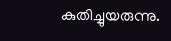കുതിച്ചുയരുന്നു.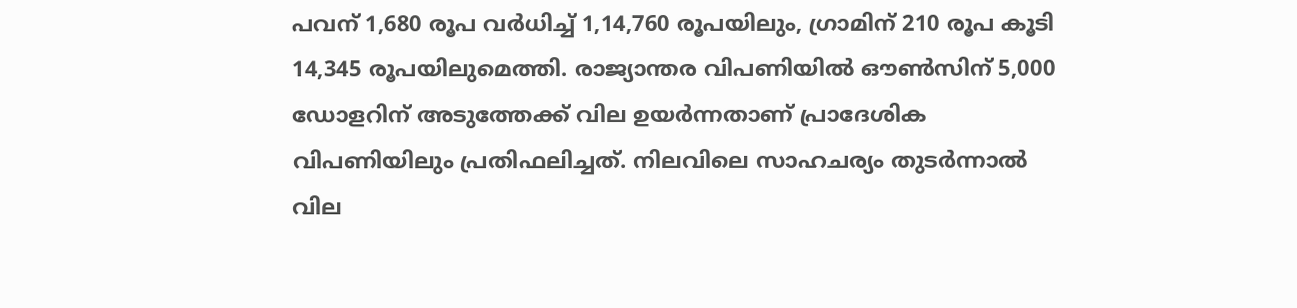പവന് 1,680 രൂപ വർധിച്ച് 1,14,760 രൂപയിലും, ഗ്രാമിന് 210 രൂപ കൂടി 14,345 രൂപയിലുമെത്തി. രാജ്യാന്തര വിപണിയിൽ ഔൺസിന് 5,000 ഡോളറിന് അടുത്തേക്ക് വില ഉയർന്നതാണ് പ്രാദേശിക വിപണിയിലും പ്രതിഫലിച്ചത്. നിലവിലെ സാഹചര്യം തുടർന്നാൽ വില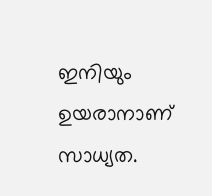ഇനിയും ഉയരാനാണ് സാധ്യത.